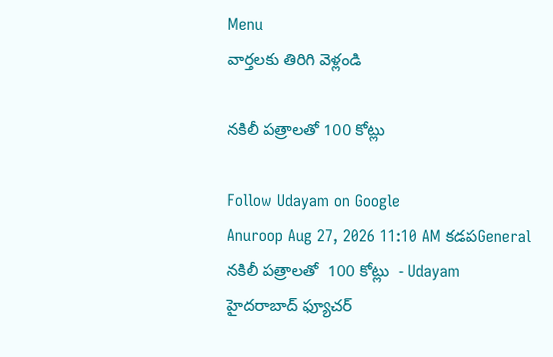Menu
వార్తలకు తిరిగి వెళ్లండి

నకిలీ పత్రాలతో 100 కోట్లు

Follow Udayam on Google
Anuroop Aug 27, 2026 11:10 AM కడపGeneral
నకిలీ పత్రాలతో  100 కోట్లు  - Udayam
హైదరాబాద్‌ ఫ్యూచర్‌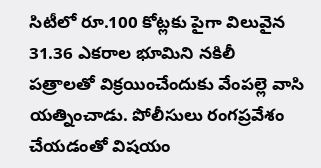సిటీలో రూ.100 కోట్లకు పైగా విలువైన 31.36 ఎకరాల భూమిని నకిలీ పత్రాలతో విక్రయించేందుకు వేంపల్లె వాసి యత్నించాడు. పోలీసులు రంగప్రవేశం చేయడంతో విషయం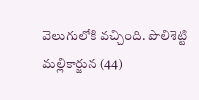వెలుగులోకి వచ్చింది. పొలిశెట్టి మల్లికార్జున (44)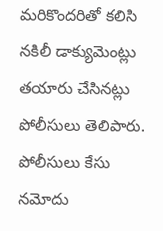మరికొందరితో కలిసి నకిలీ డాక్యుమెంట్లు తయారు చేసినట్లు పోలీసులు తెలిపారు. పోలీసులు కేసు నమోదు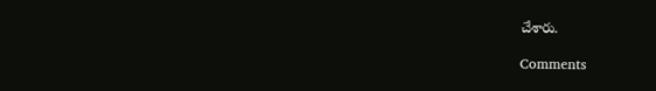చేశారు.

Comments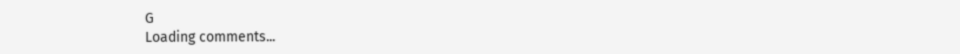G
Loading comments...